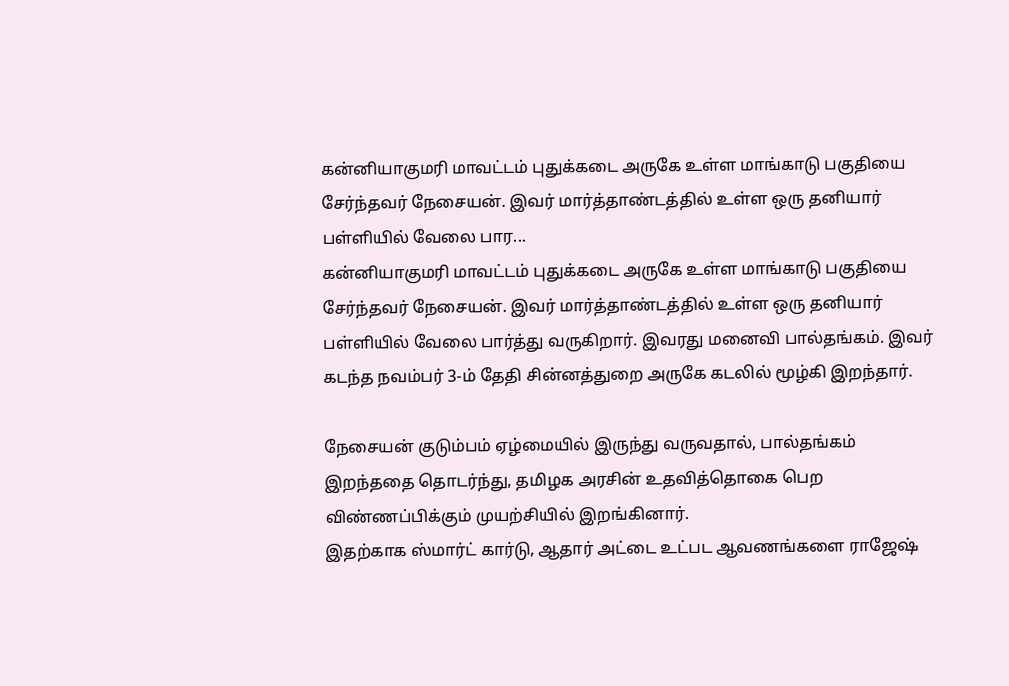கன்னியாகுமரி மாவட்டம் புதுக்கடை அருகே உள்ள மாங்காடு பகுதியை சேர்ந்தவர் நேசையன். இவர் மார்த்தாண்டத்தில் உள்ள ஒரு தனியார் பள்ளியில் வேலை பார...
கன்னியாகுமரி மாவட்டம் புதுக்கடை அருகே உள்ள மாங்காடு பகுதியை சேர்ந்தவர் நேசையன். இவர் மார்த்தாண்டத்தில் உள்ள ஒரு தனியார் பள்ளியில் வேலை பார்த்து வருகிறார். இவரது மனைவி பால்தங்கம். இவர் கடந்த நவம்பர் 3-ம் தேதி சின்னத்துறை அருகே கடலில் மூழ்கி இறந்தார்.

நேசையன் குடும்பம் ஏழ்மையில் இருந்து வருவதால், பால்தங்கம் இறந்ததை தொடர்ந்து, தமிழக அரசின் உதவித்தொகை பெற விண்ணப்பிக்கும் முயற்சியில் இறங்கினார்.
இதற்காக ஸ்மார்ட் கார்டு, ஆதார் அட்டை உட்பட ஆவணங்களை ராஜேஷ்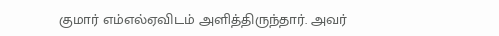குமார் எம்எல்ஏவிடம் அளித்திருந்தார். அவர்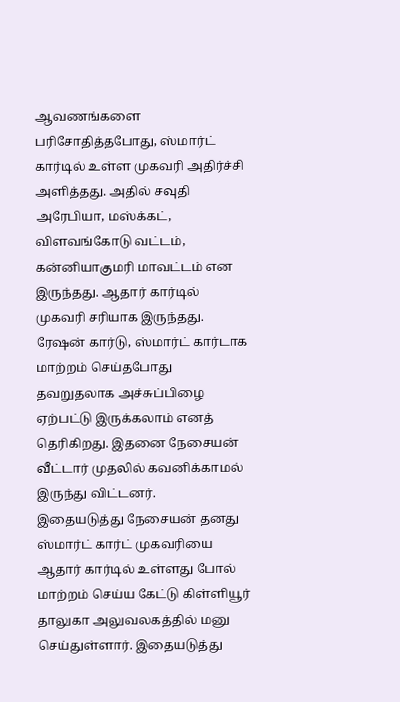ஆவணங்களை பரிசோதித்தபோது, ஸ்மார்ட் கார்டில் உள்ள முகவரி அதிர்ச்சி அளித்தது. அதில் சவுதி அரேபியா, மஸ்க்கட், விளவங்கோடு வட்டம், கன்னியாகுமரி மாவட்டம் என இருந்தது. ஆதார் கார்டில் முகவரி சரியாக இருந்தது.
ரேஷன் கார்டு, ஸ்மார்ட் கார்டாக மாற்றம் செய்தபோது தவறுதலாக அச்சுப்பிழை ஏற்பட்டு இருக்கலாம் எனத் தெரிகிறது. இதனை நேசையன் வீட்டார் முதலில் கவனிக்காமல் இருந்து விட்டனர்.
இதையடுத்து நேசையன் தனது ஸ்மார்ட் கார்ட் முகவரியை ஆதார் கார்டில் உள்ளது போல் மாற்றம் செய்ய கேட்டு கிள்ளியூர் தாலுகா அலுவலகத்தில் மனு செய்துள்ளார். இதையடுத்து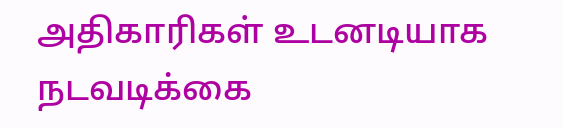அதிகாரிகள் உடனடியாக நடவடிக்கை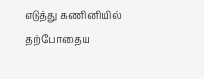எடுத்து கணினியில் தற்போதைய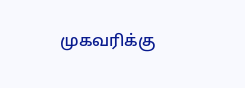முகவரிக்கு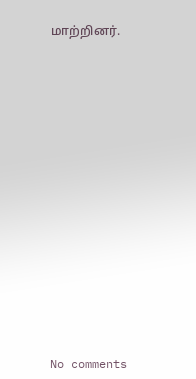மாற்றினர்.
















No comments